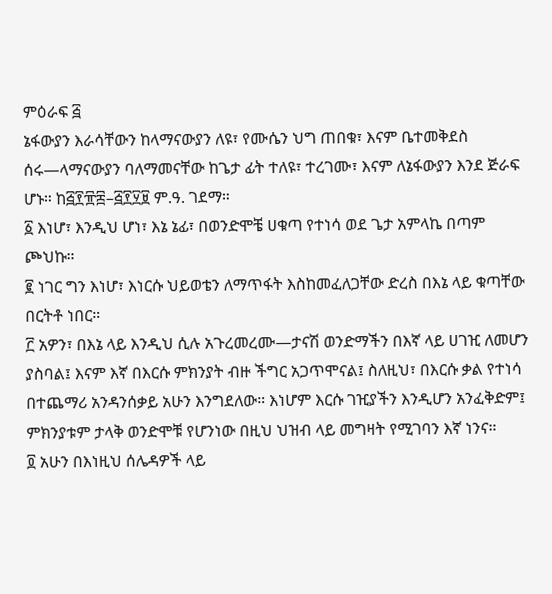ምዕራፍ ፭
ኔፋውያን እራሳቸውን ከላማናውያን ለዩ፣ የሙሴን ህግ ጠበቁ፣ እናም ቤተመቅደስ ሰሩ—ላማናውያን ባለማመናቸው ከጌታ ፊት ተለዩ፣ ተረገሙ፣ እናም ለኔፋውያን እንደ ጅራፍ ሆኑ። ከ፭፻፹፰–፭፻፶፱ ም.ዓ. ገደማ።
፩ እነሆ፣ እንዲህ ሆነ፣ እኔ ኔፊ፣ በወንድሞቼ ሀቁጣ የተነሳ ወደ ጌታ አምላኬ በጣም ጮህኩ።
፪ ነገር ግን እነሆ፣ እነርሱ ህይወቴን ለማጥፋት እስከመፈለጋቸው ድረስ በእኔ ላይ ቁጣቸው በርትቶ ነበር።
፫ አዎን፣ በእኔ ላይ እንዲህ ሲሉ አጉረመረሙ—ታናሽ ወንድማችን በእኛ ላይ ሀገዢ ለመሆን ያስባል፤ እናም እኛ በእርሱ ምክንያት ብዙ ችግር አጋጥሞናል፤ ስለዚህ፣ በእርሱ ቃል የተነሳ በተጨማሪ አንዳንሰቃይ አሁን እንግደለው። እነሆም እርሱ ገዢያችን እንዲሆን አንፈቅድም፤ ምክንያቱም ታላቅ ወንድሞቹ የሆንነው በዚህ ህዝብ ላይ መግዛት የሚገባን እኛ ነንና።
፬ አሁን በእነዚህ ሰሌዳዎች ላይ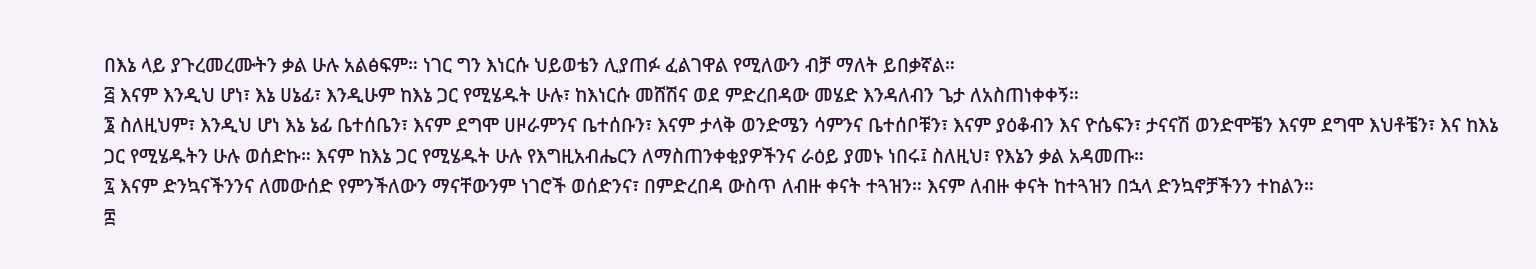በእኔ ላይ ያጉረመረሙትን ቃል ሁሉ አልፅፍም። ነገር ግን እነርሱ ህይወቴን ሊያጠፉ ፈልገዋል የሚለውን ብቻ ማለት ይበቃኛል።
፭ እናም እንዲህ ሆነ፣ እኔ ሀኔፊ፣ እንዲሁም ከእኔ ጋር የሚሄዱት ሁሉ፣ ከእነርሱ መሸሽና ወደ ምድረበዳው መሄድ እንዳለብን ጌታ ለአስጠነቀቀኝ።
፮ ስለዚህም፣ እንዲህ ሆነ እኔ ኔፊ ቤተሰቤን፣ እናም ደግሞ ሀዞራምንና ቤተሰቡን፣ እናም ታላቅ ወንድሜን ሳምንና ቤተሰቦቹን፣ እናም ያዕቆብን እና ዮሴፍን፣ ታናናሽ ወንድሞቼን እናም ደግሞ እህቶቼን፣ እና ከእኔ ጋር የሚሄዱትን ሁሉ ወሰድኩ። እናም ከእኔ ጋር የሚሄዱት ሁሉ የእግዚአብሔርን ለማስጠንቀቂያዎችንና ራዕይ ያመኑ ነበሩ፤ ስለዚህ፣ የእኔን ቃል አዳመጡ።
፯ እናም ድንኳናችንንና ለመውሰድ የምንችለውን ማናቸውንም ነገሮች ወሰድንና፣ በምድረበዳ ውስጥ ለብዙ ቀናት ተጓዝን። እናም ለብዙ ቀናት ከተጓዝን በኋላ ድንኳኖቻችንን ተከልን።
፰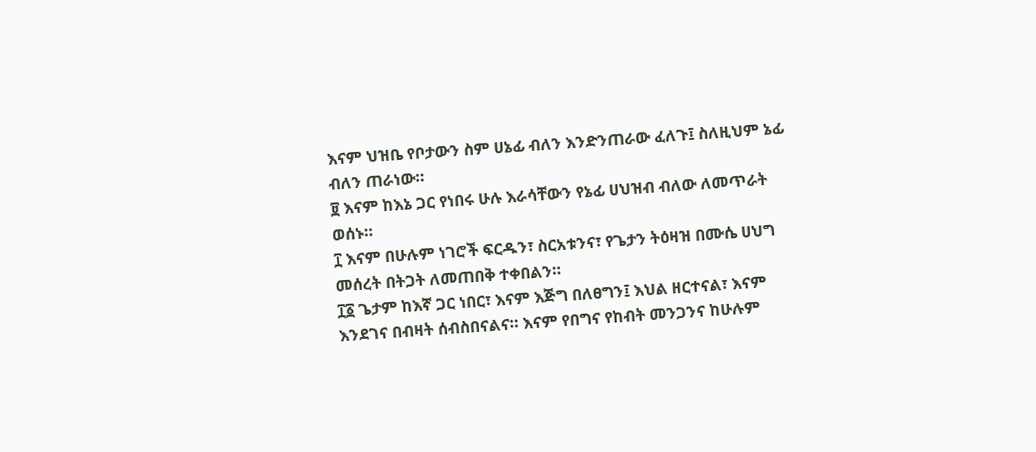እናም ህዝቤ የቦታውን ስም ሀኔፊ ብለን እንድንጠራው ፈለጉ፤ ስለዚህም ኔፊ ብለን ጠራነው።
፱ እናም ከእኔ ጋር የነበሩ ሁሉ እራሳቸውን የኔፊ ሀህዝብ ብለው ለመጥራት ወሰኑ።
፲ እናም በሁሉም ነገሮች ፍርዱን፣ ስርአቱንና፣ የጌታን ትዕዛዝ በሙሴ ሀህግ መሰረት በትጋት ለመጠበቅ ተቀበልን።
፲፩ ጌታም ከእኛ ጋር ነበር፣ እናም እጅግ በለፀግን፤ እህል ዘርተናል፣ እናም እንደገና በብዛት ሰብስበናልና። እናም የበግና የከብት መንጋንና ከሁሉም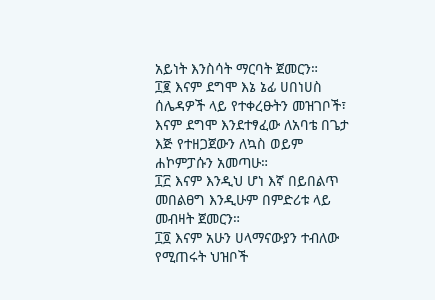አይነት እንስሳት ማርባት ጀመርን።
፲፪ እናም ደግሞ እኔ ኔፊ ሀበነሀስ ሰሌዳዎች ላይ የተቀረፁትን መዝገቦች፣ እናም ደግሞ እንደተፃፈው ለአባቴ በጌታ እጅ የተዘጋጀውን ለኳስ ወይም ሐኮምፓሱን አመጣሁ።
፲፫ እናም እንዲህ ሆነ እኛ በይበልጥ መበልፀግ እንዲሁም በምድሪቱ ላይ መብዛት ጀመርን።
፲፬ እናም አሁን ሀላማናውያን ተብለው የሚጠሩት ህዝቦች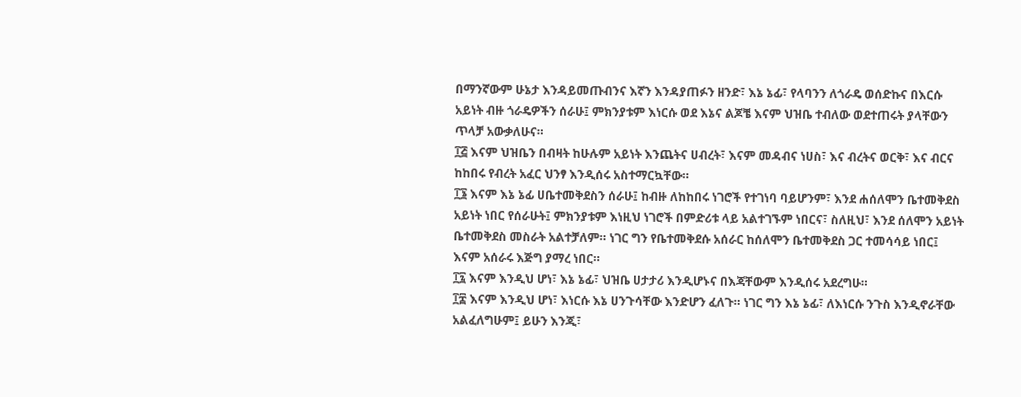በማንኛውም ሁኔታ እንዳይመጡብንና እኛን እንዳያጠፉን ዘንድ፣ እኔ ኔፊ፣ የላባንን ለጎራዴ ወሰድኩና በእርሱ አይነት ብዙ ጎራዴዎችን ሰራሁ፤ ምክንያቱም እነርሱ ወደ እኔና ልጆቼ እናም ህዝቤ ተብለው ወደተጠሩት ያላቸውን ጥላቻ አውቃለሁና።
፲፭ እናም ህዝቤን በብዛት ከሁሉም አይነት እንጨትና ሀብረት፣ እናም መዳብና ነሀስ፣ እና ብረትና ወርቅ፣ እና ብርና ከከበሩ የብረት አፈር ህንፃ እንዲሰሩ አስተማርኳቸው።
፲፮ እናም እኔ ኔፊ ሀቤተመቅደስን ሰራሁ፤ ከብዙ ለከከበሩ ነገሮች የተገነባ ባይሆንም፣ እንደ ሐሰለሞን ቤተመቅደስ አይነት ነበር የሰራሁት፤ ምክንያቱም እነዚህ ነገሮች በምድሪቱ ላይ አልተገኙም ነበርና፣ ስለዚህ፣ እንደ ሰለሞን አይነት ቤተመቅደስ መስራት አልተቻለም። ነገር ግን የቤተመቅደሱ አሰራር ከሰለሞን ቤተመቅደስ ጋር ተመሳሳይ ነበር፤ እናም አሰራሩ እጅግ ያማረ ነበር።
፲፯ እናም እንዲህ ሆነ፣ እኔ ኔፊ፣ ህዝቤ ሀታታሪ እንዲሆኑና በእጃቸውም እንዲሰሩ አደረግሁ።
፲፰ እናም እንዲህ ሆነ፣ እነርሱ እኔ ሀንጉሳቸው እንድሆን ፈለጉ። ነገር ግን እኔ ኔፊ፣ ለእነርሱ ንጉስ እንዲኖራቸው አልፈለግሁም፤ ይሁን እንጂ፣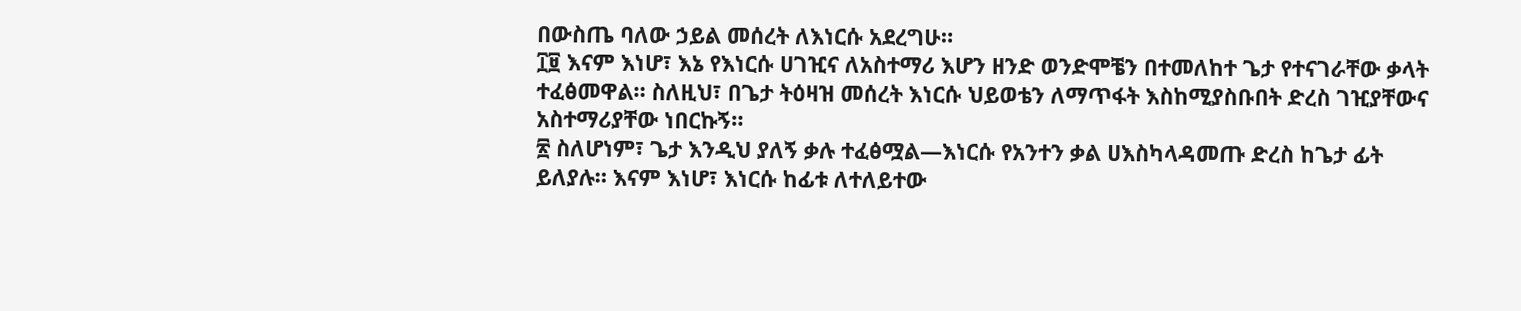በውስጤ ባለው ኃይል መሰረት ለእነርሱ አደረግሁ።
፲፱ እናም እነሆ፣ እኔ የእነርሱ ሀገዢና ለአስተማሪ እሆን ዘንድ ወንድሞቼን በተመለከተ ጌታ የተናገራቸው ቃላት ተፈፅመዋል። ስለዚህ፣ በጌታ ትዕዛዝ መሰረት እነርሱ ህይወቴን ለማጥፋት እስከሚያስቡበት ድረስ ገዢያቸውና አስተማሪያቸው ነበርኩኝ።
፳ ስለሆነም፣ ጌታ እንዲህ ያለኝ ቃሉ ተፈፅሟል—እነርሱ የአንተን ቃል ሀእስካላዳመጡ ድረስ ከጌታ ፊት ይለያሉ። እናም እነሆ፣ እነርሱ ከፊቱ ለተለይተው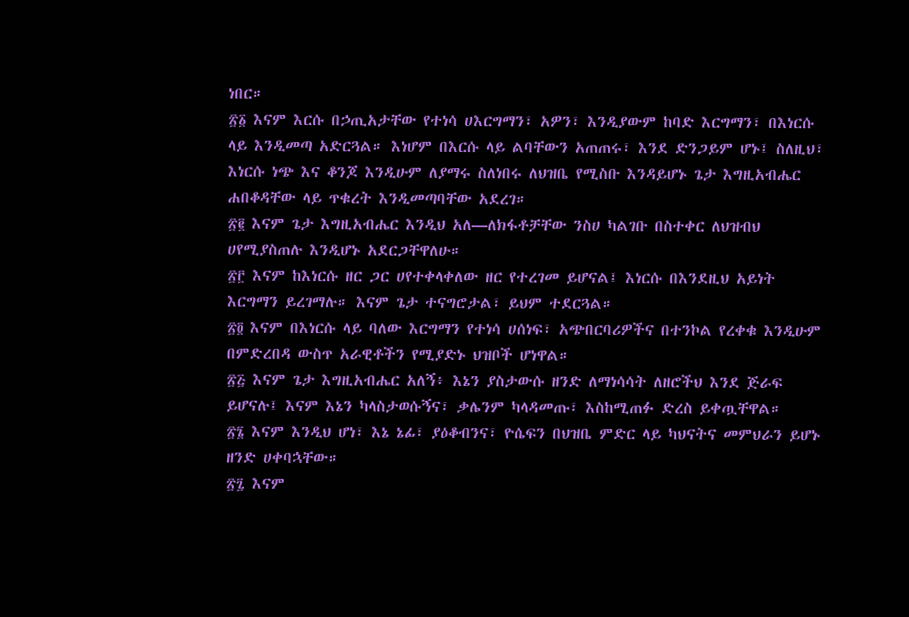ነበር።
፳፩ እናም እርሱ በኃጢአታቸው የተነሳ ሀእርግማን፣ አዎን፣ እንዲያውም ከባድ እርግማን፣ በእነርሱ ላይ እንዲመጣ አድርጓል። እነሆም በእርሱ ላይ ልባቸውን አጠጠሩ፣ እንደ ድንጋይም ሆኑ፤ ስለዚህ፣ እነርሱ ነጭ እና ቆንጆ እንዲሁም ለያማሩ ስለነበሩ ለህዝቤ የሚስቡ እንዳይሆኑ ጌታ እግዚአብሔር ሐበቆዳቸው ላይ ጥቁረት እንዲመጣባቸው አደረገ።
፳፪ እናም ጌታ እግዚአብሔር እንዲህ አለ—ለክፋቶቻቸው ንስሀ ካልገቡ በስተቀር ለህዝብህ ሀየሚያስጠሉ እንዲሆኑ አደርጋቸዋለሁ።
፳፫ እናም ከእነርሱ ዘር ጋር ሀየተቀላቀለው ዘር የተረገመ ይሆናል፤ እነርሱ በእንደዚህ አይነት እርግማን ይረገማሉ። እናም ጌታ ተናግሮታል፣ ይህም ተደርጓል።
፳፬ እናም በእነርሱ ላይ ባለው እርግማን የተነሳ ሀሰነፍ፣ አጭበርባሪዎችና በተንኮል የረቀቁ እንዲሁም በምድረበዳ ውስጥ አራዊቶችን የሚያድኑ ህዝቦች ሆነዋል።
፳፭ እናም ጌታ እግዚአብሔር አለኝ፥ እኔን ያስታውሱ ዘንድ ለማነሳሳት ለዘሮችህ እንደ ጅራፍ ይሆናሉ፤ እናም እኔን ካላስታወሱኝና፣ ቃሌንም ካላዳመጡ፣ እስከሚጠፉ ድረስ ይቀጧቸዋል።
፳፮ እናም እንዲህ ሆነ፣ እኔ ኔፊ፣ ያዕቆብንና፣ ዮሴፍን በህዝቤ ምድር ላይ ካህናትና መምህራን ይሆኑ ዘንድ ሀቀባኋቸው።
፳፯ እናም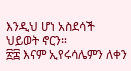እንዲህ ሆነ አስደሳች ህይወት ኖርን።
፳፰ እናም ኢየሩሳሌምን ለቀን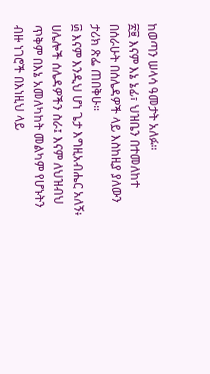ከወጣን ሠላሳ ዓመታት አለፉ።
፳፱ እናም እኔ ኔፊ፣ ህዝቤን በተመለከተ በሰራሁት በሰሌዳዎች ላይ እስከዚያ ያለውን ታሪክ ጽፌ ጠበቅሁ።
፴ እናም እንዲህ ሆነ ጌታ እግዚአብሔር አለኝ፥ ሀሌሎች ሰሌዳዎችን ስራ፤ እናም ለህዝብህ ጥቅም በእኔ አመለካከት መልካም የሆኑትን ብዙ ነገሮች በእነዚህ ላይ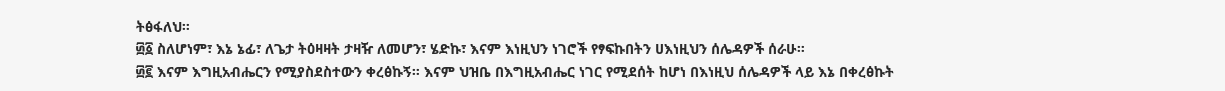ትፅፋለህ።
፴፩ ስለሆነም፣ እኔ ኔፊ፣ ለጌታ ትዕዛዛት ታዛዥ ለመሆን፣ ሄድኩ፣ እናም እነዚህን ነገሮች የፃፍኩበትን ሀእነዚህን ሰሌዳዎች ሰራሁ።
፴፪ እናም እግዚአብሔርን የሚያስደስተውን ቀረፅኩኝ። እናም ህዝቤ በእግዚአብሔር ነገር የሚደሰት ከሆነ በእነዚህ ሰሌዳዎች ላይ እኔ በቀረፅኩት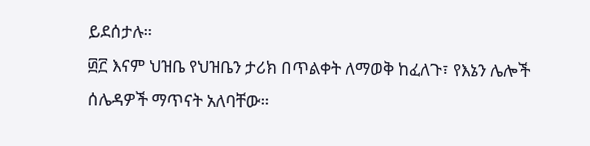ይደሰታሉ።
፴፫ እናም ህዝቤ የህዝቤን ታሪክ በጥልቀት ለማወቅ ከፈለጉ፣ የእኔን ሌሎች ሰሌዳዎች ማጥናት አለባቸው።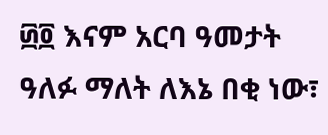፴፬ እናም አርባ ዓመታት ዓለፉ ማለት ለእኔ በቂ ነው፣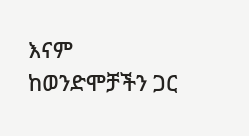እናም ከወንድሞቻችን ጋር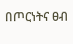በጦርነትና ፀብ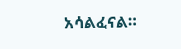አሳልፈናል።